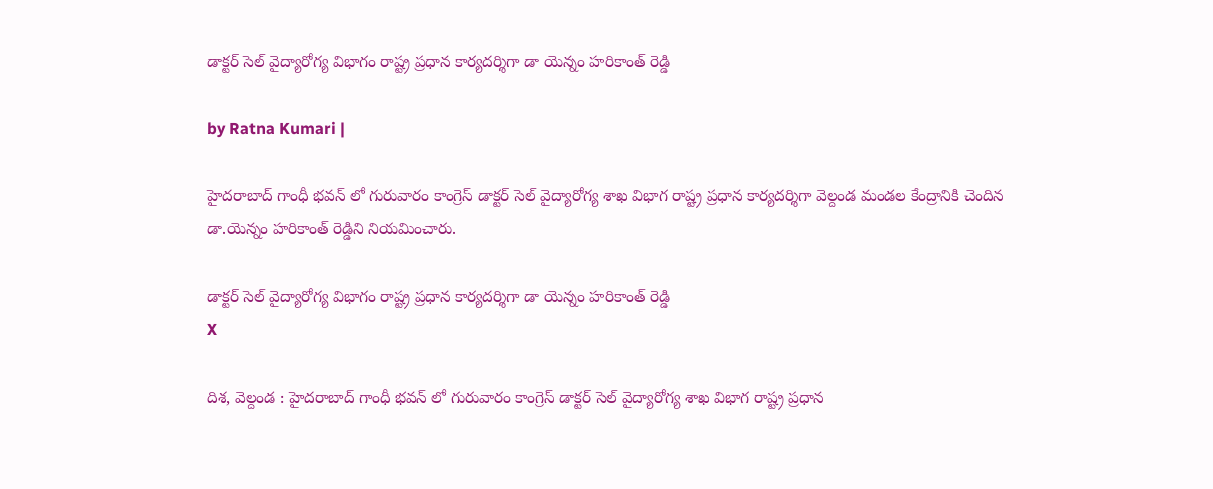డాక్ట‌ర్ సెల్ వైద్యారోగ్య విభాగం రాష్ట్ర ప్ర‌ధాన కార్య‌ద‌ర్శిగా డా యెన్నం హ‌రికాంత్ రెడ్డి

by Ratna Kumari |

హైద‌రాబాద్ గాంధీ భ‌వ‌న్ లో గురువారం కాంగ్రెస్ డాక్ట‌ర్ సెల్ వైద్యారోగ్య శాఖ విభాగ రాష్ట్ర ప్ర‌ధాన కార్య‌ద‌ర్శిగా వెల్దండ మండ‌ల కేంద్రానికి చెందిన డా.యెన్నం హ‌రికాంత్ రెడ్డిని నియ‌మించారు.

డాక్ట‌ర్ సెల్ వైద్యారోగ్య విభాగం రాష్ట్ర ప్ర‌ధాన కార్య‌ద‌ర్శిగా డా యెన్నం హ‌రికాంత్ రెడ్డి
X

దిశ‌, వెల్దండ : హైద‌రాబాద్ గాంధీ భ‌వ‌న్ లో గురువారం కాంగ్రెస్ డాక్ట‌ర్ సెల్ వైద్యారోగ్య శాఖ విభాగ రాష్ట్ర ప్ర‌ధాన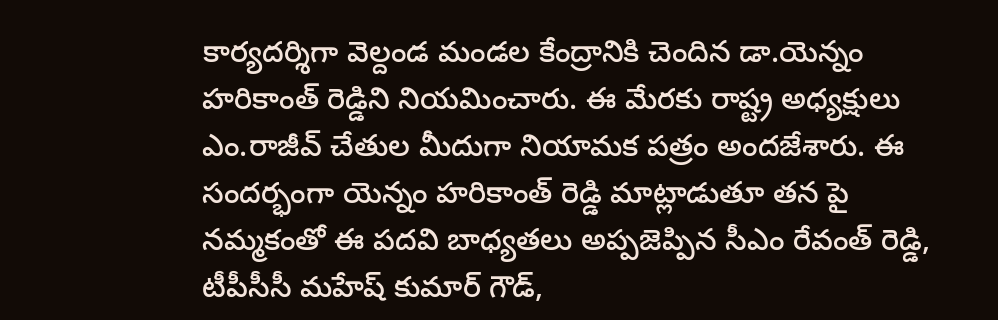కార్య‌ద‌ర్శిగా వెల్దండ మండ‌ల కేంద్రానికి చెందిన డా.యెన్నం హ‌రికాంత్ రెడ్డిని నియ‌మించారు. ఈ మేర‌కు రాష్ట్ర అధ్య‌క్షులు ఎం.రాజీవ్ చేతుల మీదుగా నియామ‌క ప‌త్రం అంద‌జేశారు. ఈ సంద‌ర్భంగా యెన్నం హరికాంత్ రెడ్డి మాట్లాడుతూ త‌న పై నమ్మకంతో ఈ పదవి బాధ్యతలు అప్పజెప్పిన సీఎం రేవంత్ రెడ్డి, టీపీసీసీ మహేష్ కుమార్ గౌడ్,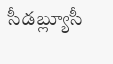సీడబ్ల్యూసీ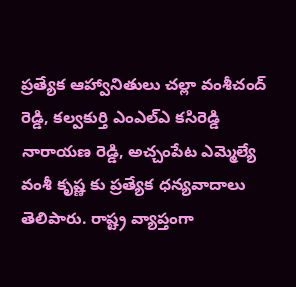ప్రత్యేక ఆహ్వానితులు చల్లా వంశీచంద్ రెడ్డి, కల్వకుర్తి ఎంఎల్ఎ కసిరెడ్డి నారాయణ రెడ్డి, అచ్చంపేట ఎమ్మెల్యే వంశీ కృష్ణ కు ప్రత్యేక ధన్యవాదాలు తెలిపారు. రాష్ట్ర వ్యాప్తంగా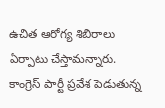ఉచిత ఆరోగ్య శిబిరాలు ఏర్పాటు చేస్తామన్నారు. కాంగ్రెస్ పార్టీ ప్రవేశ పెడుతున్న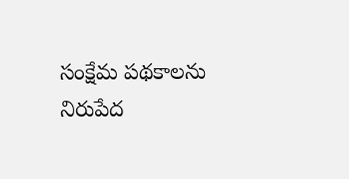సంక్షేమ పథకాలను నిరుపేద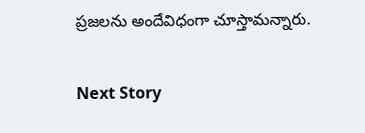ప్రజలను అందేవిధంగా చూస్తామన్నారు.

Next Story